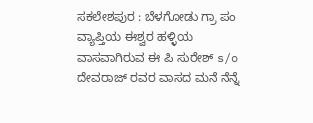ಸಕಲೇಶಪುರ : ಬೆಳಗೋಡು ಗ್ರಾ ಪಂ ವ್ಯಾಪ್ತಿಯ ಈಶ್ವರ ಹಳ್ಳಿಯ ವಾಸವಾಗಿರುವ ಈ ಪಿ ಸುರೇಶ್ s/o ದೇವರಾಜ್ ರವರ ವಾಸದ ಮನೆ ನೆನ್ನೆ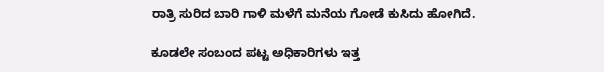ರಾತ್ರಿ ಸುರಿದ ಬಾರಿ ಗಾಳಿ ಮಳೆಗೆ ಮನೆಯ ಗೋಡೆ ಕುಸಿದು ಹೋಗಿದೆ.

ಕೂಡಲೇ ಸಂಬಂದ ಪಟ್ಟ ಅಧಿಕಾರಿಗಳು ಇತ್ತ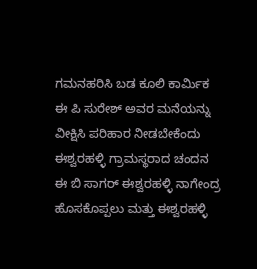ಗಮನಹರಿಸಿ ಬಡ ಕೂಲಿ ಕಾರ್ಮಿಕ ಈ ಪಿ ಸುರೇಶ್ ಅವರ ಮನೆಯನ್ನು ವೀಕ್ಷಿಸಿ ಪರಿಹಾರ ನೀಡಬೇಕೆಂದು ಈಶ್ವರಹಳ್ಳಿ ಗ್ರಾಮಸ್ಥರಾದ ಚಂದನ ಈ ಬಿ ಸಾಗರ್ ಈಶ್ವರಹಳ್ಳಿ ನಾಗೇಂದ್ರ ಹೊಸಕೊಪ್ಪಲು ಮತ್ತು ಈಶ್ವರಹಳ್ಳಿ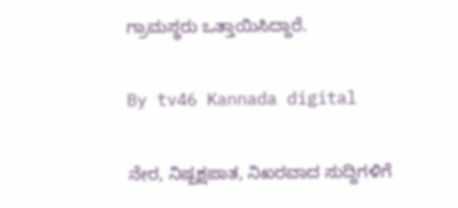ಗ್ರಾಮಸ್ಥರು ಒತ್ತಾಯಿಸಿದ್ದಾರೆ.

By tv46 Kannada digital

ನೇರ, ನಿಷ್ಪಕ್ಷಪಾತ, ನಿಖರವಾದ ಸುದ್ದಿಗಳಿಗೆ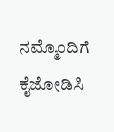ನಮ್ಮೊಂದಿಗೆ ಕೈಜೋಡಿಸಿ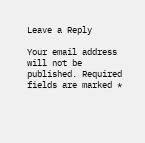Leave a Reply

Your email address will not be published. Required fields are marked *